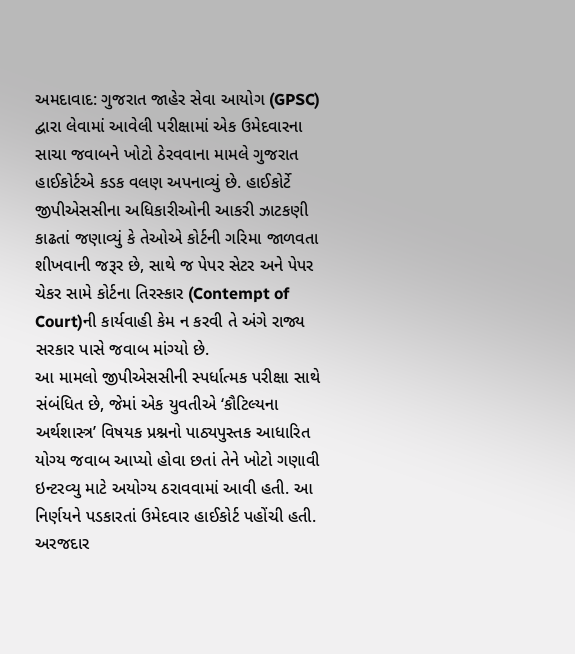અમદાવાદ: ગુજરાત જાહેર સેવા આયોગ (GPSC) દ્વારા લેવામાં આવેલી પરીક્ષામાં એક ઉમેદવારના સાચા જવાબને ખોટો ઠેરવવાના મામલે ગુજરાત હાઈકોર્ટએ કડક વલણ અપનાવ્યું છે. હાઈકોર્ટે જીપીએસસીના અધિકારીઓની આકરી ઝાટકણી કાઢતાં જણાવ્યું કે તેઓએ કોર્ટની ગરિમા જાળવતા શીખવાની જરૂર છે, સાથે જ પેપર સેટર અને પેપર ચેકર સામે કોર્ટના તિરસ્કાર (Contempt of Court)ની કાર્યવાહી કેમ ન કરવી તે અંગે રાજ્ય સરકાર પાસે જવાબ માંગ્યો છે.
આ મામલો જીપીએસસીની સ્પર્ધાત્મક પરીક્ષા સાથે સંબંધિત છે, જેમાં એક યુવતીએ ‘કૌટિલ્યના અર્થશાસ્ત્ર’ વિષયક પ્રશ્નનો પાઠ્યપુસ્તક આધારિત યોગ્ય જવાબ આપ્યો હોવા છતાં તેને ખોટો ગણાવી ઇન્ટરવ્યુ માટે અયોગ્ય ઠરાવવામાં આવી હતી. આ નિર્ણયને પડકારતાં ઉમેદવાર હાઈકોર્ટ પહોંચી હતી. અરજદાર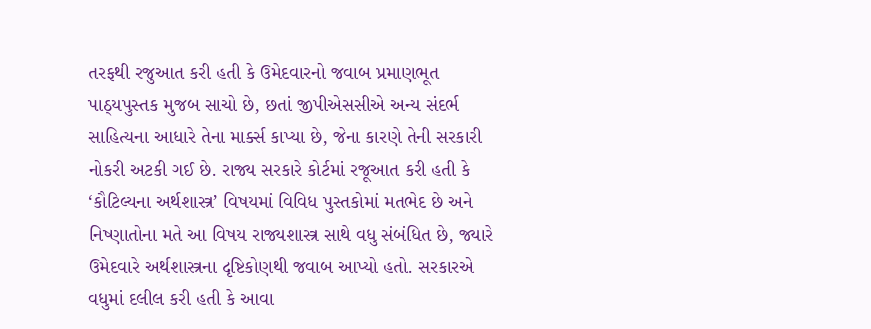તરફથી રજુઆત કરી હતી કે ઉમેદવારનો જવાબ પ્રમાણભૂત પાઠ્યપુસ્તક મુજબ સાચો છે, છતાં જીપીએસસીએ અન્ય સંદર્ભ સાહિત્યના આધારે તેના માર્ક્સ કાપ્યા છે, જેના કારણે તેની સરકારી નોકરી અટકી ગઈ છે. રાજ્ય સરકારે કોર્ટમાં રજૂઆત કરી હતી કે ‘કૌટિલ્યના અર્થશાસ્ત્ર’ વિષયમાં વિવિધ પુસ્તકોમાં મતભેદ છે અને નિષ્ણાતોના મતે આ વિષય રાજ્યશાસ્ત્ર સાથે વધુ સંબંધિત છે, જ્યારે ઉમેદવારે અર્થશાસ્ત્રના દૃષ્ટિકોણથી જવાબ આપ્યો હતો. સરકારએ વધુમાં દલીલ કરી હતી કે આવા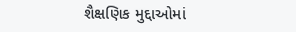શૈક્ષણિક મુદ્દાઓમાં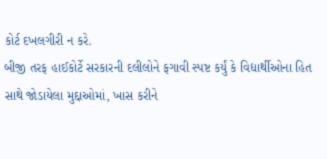કોર્ટ દખલગીરી ન કરે.
બીજી તરફ હાઈકોર્ટે સરકારની દલીલોને ફગાવી સ્પષ્ટ કર્યું કે વિદ્યાર્થીઓના હિત સાથે જોડાયેલા મુદ્દાઓમાં, ખાસ કરીને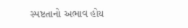સ્પષ્ટતાનો અભાવ હોય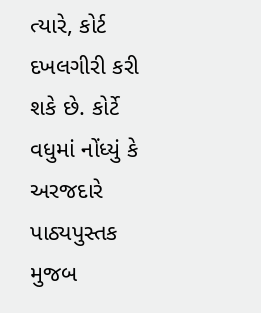ત્યારે, કોર્ટ દખલગીરી કરી શકે છે. કોર્ટે વધુમાં નોંધ્યું કે અરજદારે પાઠ્યપુસ્તક મુજબ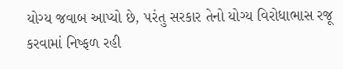યોગ્ય જવાબ આપ્યો છે, પરંતુ સરકાર તેનો યોગ્ય વિરોધાભાસ રજૂ કરવામાં નિષ્ફળ રહી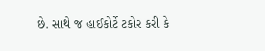છે. સાથે જ હાઈકોર્ટે ટકોર કરી કે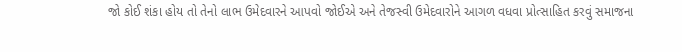જો કોઈ શંકા હોય તો તેનો લાભ ઉમેદવારને આપવો જોઈએ અને તેજસ્વી ઉમેદવારોને આગળ વધવા પ્રોત્સાહિત કરવું સમાજના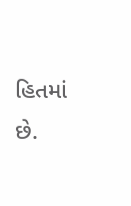હિતમાં છે.